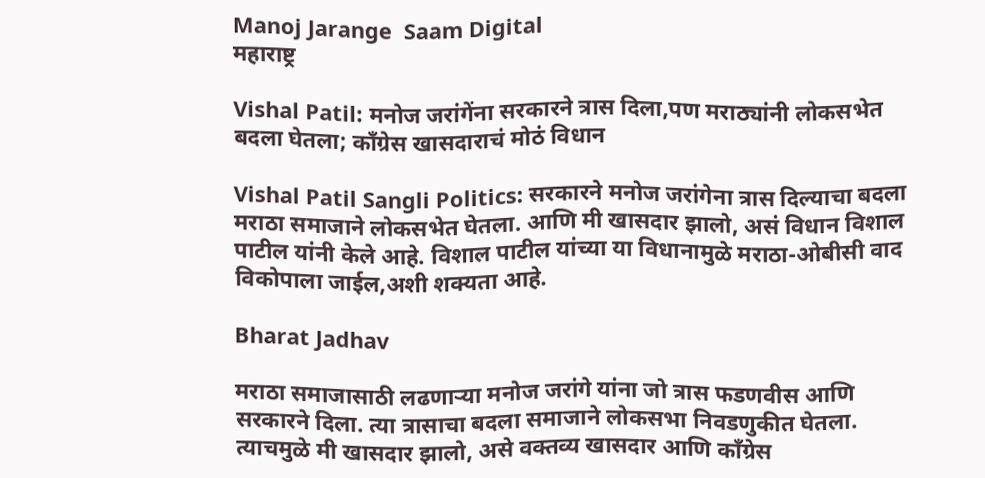Manoj Jarange  Saam Digital
महाराष्ट्र

Vishal Patil: मनोज जरांगेंना सरकारने त्रास दिला,पण मराठ्यांनी लोकसभेत बदला घेतला; काँग्रेस खासदाराचं मोठं विधान

Vishal Patil Sangli Politics: सरकारने मनोज जरांगेना त्रास दिल्याचा बदला मराठा समाजाने लोकसभेत घेतला. आणि मी खासदार झालो, असं विधान विशाल पाटील यांनी केले आहे. विशाल पाटील यांच्या या विधानामुळे मराठा-ओबीसी वाद विकोपाला जाईल,अशी शक्यता आहे.

Bharat Jadhav

मराठा समाजासाठी लढणाऱ्या मनोज जरांगे यांना जो त्रास फडणवीस आणि सरकारने दिला. त्या त्रासाचा बदला समाजाने लोकसभा निवडणुकीत घेतला. त्याचमुळे मी खासदार झालो, असे वक्तव्य खासदार आणि काँग्रेस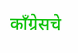काँग्रेसचे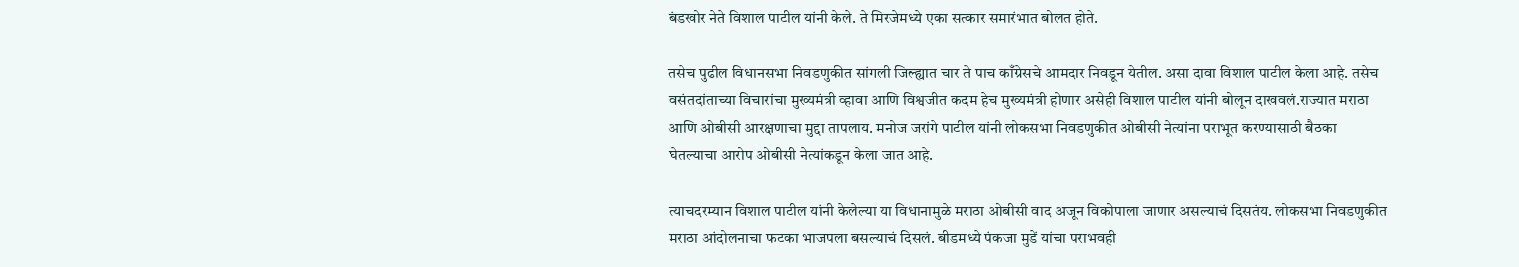बंडखोर नेते विशाल पाटील यांनी केले. ते मिरजेमध्ये एका सत्कार समारंभात बोलत होते.

तसेच पुढील विधानसभा निवडणुकीत सांगली जिल्ह्यात चार ते पाच काँग्रेसचे आमदार निवडून येतील. असा दावा विशाल पाटील केला आहे. तसेच वसंतदांताच्या विचारांचा मुख्यमंत्री व्हावा आणि विश्वजीत कदम हेच मुख्यमंत्री होणार असेही विशाल पाटील यांनी बोलून दाखवलं.राज्यात मराठा आणि ओबीसी आरक्षणाचा मुद्दा तापलाय. मनोज जरांगे पाटील यांनी लोकसभा निवडणुकीत ओबीसी नेत्यांना पराभूत करण्यासाठी बैठका घेतल्याचा आरोप ओबीसी नेत्यांकडून केला जात आहे.

त्याचदरम्यान विशाल पाटील यांनी केलेल्या या विधानामुळे मराठा ओबीसी वाद अजून विकोपाला जाणार असल्याचं दिसतंय. लोकसभा निवडणुकीत मराठा आंदोलनाचा फटका भाजपला बसल्याचं दिसलं. बीडमध्ये पंकजा मुडें यांचा पराभवही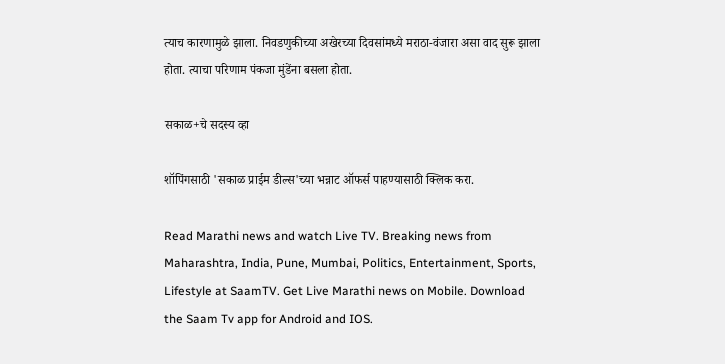त्याच कारणामुळे झाला. निवडणुकीच्या अखेरच्या दिवसांमध्ये मराठा-वंजारा असा वाद सुरू झाला होता. त्याचा परिणाम पंकजा मुंडेंना बसला होता.

सकाळ+चे सदस्य व्हा

शॉपिंगसाठी 'सकाळ प्राईम डील्स'च्या भन्नाट ऑफर्स पाहण्यासाठी क्लिक करा.

Read Marathi news and watch Live TV. Breaking news from Maharashtra, India, Pune, Mumbai, Politics, Entertainment, Sports, Lifestyle at SaamTV. Get Live Marathi news on Mobile. Download the Saam Tv app for Android and IOS.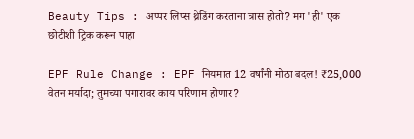Beauty Tips : अप्पर लिप्स थ्रेडिंग करताना त्रास होतो? मग 'ही' एक छोटीशी ट्रिक करून पाहा

EPF Rule Change : EPF नियमात 12 वर्षांनी मोठा बदल! ₹25,000 वेतन मर्यादा; तुमच्या पगारावर काय परिणाम होणार?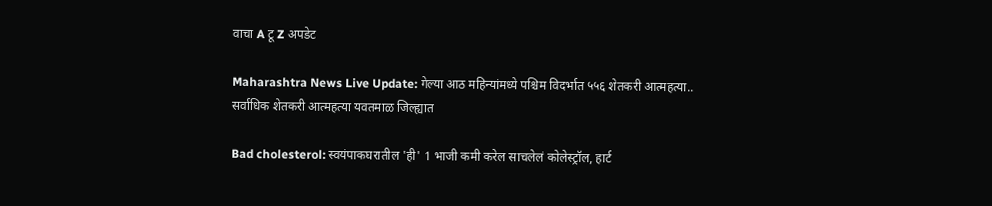वाचा A टू Z अपडेट

Maharashtra News Live Update: गेल्या आठ महिन्यांमध्ये पश्चिम विदर्भात ५५६ शेतकरी आत्महत्या.. सर्वाधिक शेतकरी आत्महत्या यवतमाळ जिल्ह्यात

Bad cholesterol: स्वयंपाकघरातील 'ही' 1 भाजी कमी करेल साचलेलं कोलेस्ट्रॉल, हार्ट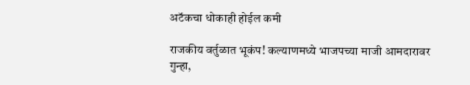अटॅकचा धोकाही होईल कमी

राजकीय वर्तुळात भूकंप! कल्याणमध्ये भाजपच्या माजी आमदारावर गुन्हा,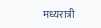मध्यरात्री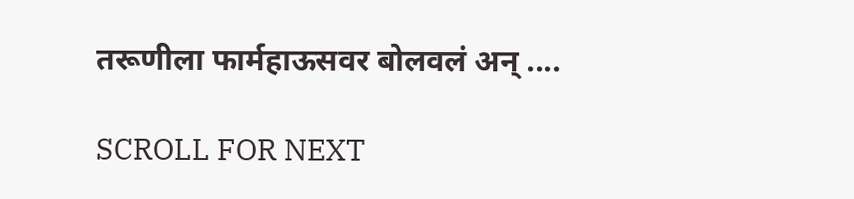तरूणीला फार्महाऊसवर बोलवलं अन् ....

SCROLL FOR NEXT